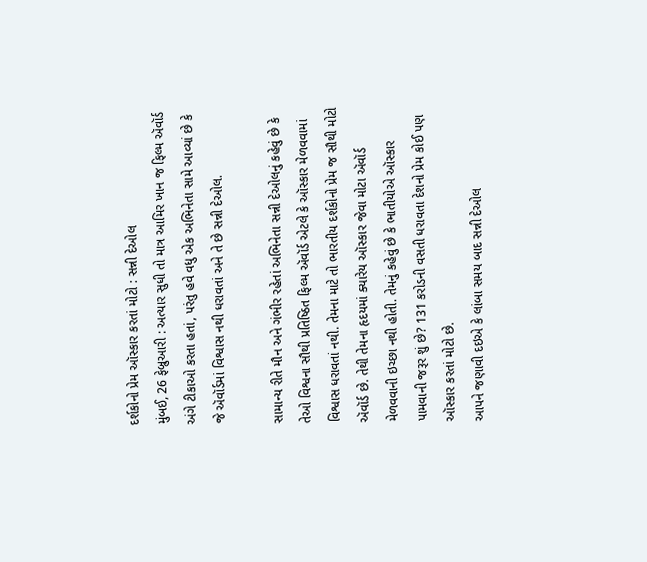દર્શકોનો પ્રેમ ઑસ્કાર કરતાં મોટો : સન્ની દેઓલ
મુંબઈ, 26 ફેબ્રુઆરી : અત્યાર સુધી તો માત્ર આમિર ખાન જ ફિલ્મ ઍવૉર્ડ અંગે ટીકાઓ કરતા હતાં, પરંતુ હવે વધુ એક અભિનેતા સામે આવ્યાં છે કે જે ઍવૉર્ડમાં વિશ્વાસ નથી ધરાવતાં અને તે છે સન્ની દેઓલ.

સામાન્ય રીતે મૌન અને ગંભીર રહેતાં અભિનેતા સન્ની દેઓલનું કહેવું છે કે તેઓ વિશ્વના સૌથી પ્રતિષ્ઠિત ફિલ્મ ઍવૉર્ડ એટલે કે ઑસ્કાર મેળવવામાં વિશ્વાસ ધરાવતાં નથી. તેમના માટે તો ભારતીય દર્શકોનો પ્રેમ જ સૌથી મોટો ઍવૉર્ડ છે. તેથી તેમના હૃદયમાં ક્યારેય ઑસ્કાર જેવા મોટા ઍવૉર્ડ મેળવવાની ઇચ્છા નથી હોતી. તેમનું કહેવું છે કે ભાતીયોએ ઑસ્કાર પામવાની જરૂર શું છે? 131 કરોડની વસતી ધરાવતા દેશનો પ્રેમ કોઈ પણ ઑસ્કાર કરતાં મોટો છે.
આપને જણાવી દઇએ કે લાંબા સમય બાદ સન્ની દેઓલ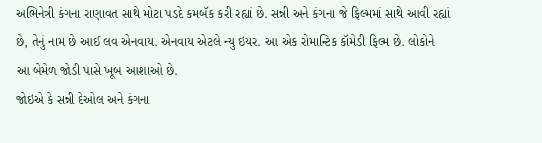અભિનેત્રી કંગના રાણાવત સાથે મોટા પડદે કમબૅક કરી રહ્યાં છે. સન્ની અને કંગના જે ફિલ્મમાં સાથે આવી રહ્યાં છે, તેનું નામ છે આઈ લવ એનવાય. એનવાય એટલે ન્યુ ઇયર. આ એક રોમાન્ટિક કૉમેડી ફિલ્મ છે. લોકોને આ બેમેળ જોડી પાસે ખૂબ આશાઓ છે.
જોઇએ કે સન્ની દેઓલ અને કંગના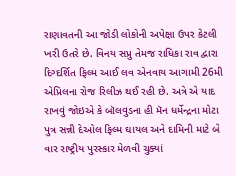રાણાવતની આ જોડી લોકોની અપેક્ષા ઉપર કેટલી ખરી ઉતરે છે. વિનય સપ્રુ તેમજ રાધિકા રાવ દ્વારા દિગ્દર્શિત ફિલ્મ આઈ લવ એનવાય આગામી 26મી એપ્રિલના રોજ રિલીઝ થઈ રહી છે. અત્રે એ યાદ રાખવું જોઇએ કે બૉલવુડના હી મૅન ધર્મેન્દ્રના મોટા પુત્ર સન્ની દેઓલ ફિલ્મ ઘાયલ અને દામિની માટે બે વાર રાષ્ટ્રીય પુરસ્કાર મેળવી ચુક્યાં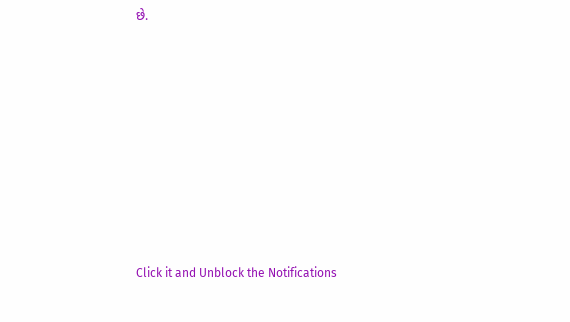છે.












Click it and Unblock the Notifications